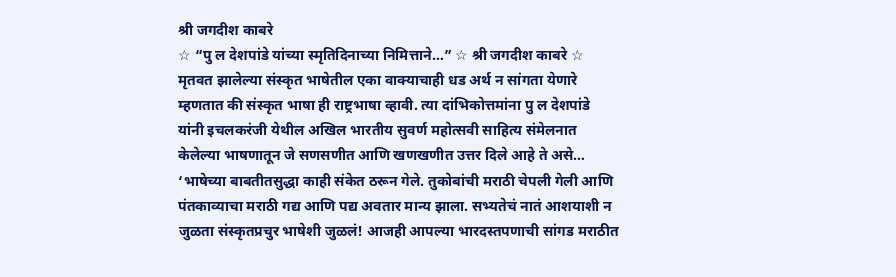श्री जगदीश काबरे
☆ “पु ल देशपांडे यांच्या स्मृतिदिनाच्या निमित्ताने…” ☆ श्री जगदीश काबरे ☆
मृतवत झालेल्या संस्कृत भाषेतील एका वाक्याचाही धड अर्थ न सांगता येणारे म्हणतात की संस्कृत भाषा ही राष्ट्रभाषा व्हावी. त्या दांभिकोत्तमांना पु ल देशपांडे यांनी इचलकरंजी येथील अखिल भारतीय सुवर्ण महोत्सवी साहित्य संमेलनात केलेल्या भाषणातून जे सणसणीत आणि खणखणीत उत्तर दिले आहे ते असे…
‘भाषेच्या बाबतीतसुद्धा काही संकेत ठरून गेले. तुकोबांची मराठी चेपली गेली आणि पंतकाव्याचा मराठी गद्य आणि पद्य अवतार मान्य झाला. सभ्यतेचं नातं आशयाशी न जुळता संस्कृतप्रचुर भाषेशी जुळलं! आजही आपल्या भारदस्तपणाची सांगड मराठीत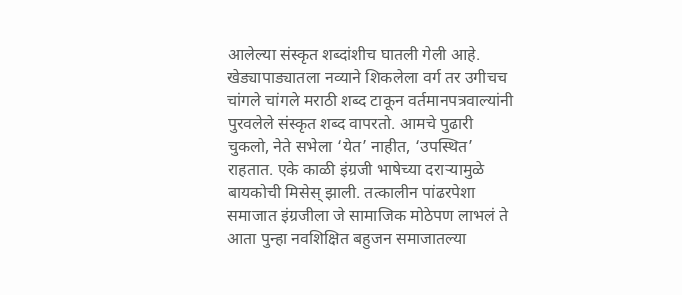आलेल्या संस्कृत शब्दांशीच घातली गेली आहे. खेड्यापाड्यातला नव्याने शिकलेला वर्ग तर उगीचच चांगले चांगले मराठी शब्द टाकून वर्तमानपत्रवाल्यांनी पुरवलेले संस्कृत शब्द वापरतो. आमचे पुढारी चुकलो, नेते सभेला ‘येत’ नाहीत, ‘उपस्थित’ राहतात. एके काळी इंग्रजी भाषेच्या दराऱ्यामुळे बायकोची मिसेस् झाली. तत्कालीन पांढरपेशा समाजात इंग्रजीला जे सामाजिक मोठेपण लाभलं ते आता पुन्हा नवशिक्षित बहुजन समाजातल्या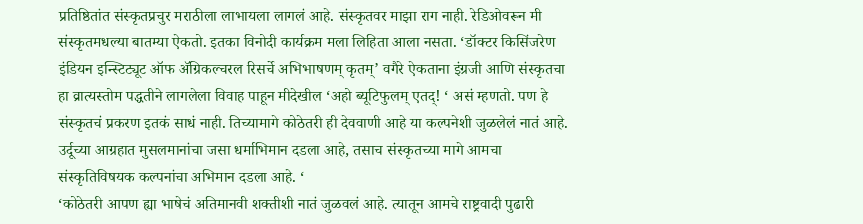प्रतिष्ठितांत संस्कृतप्रचुर मराठीला लाभायला लागलं आहे. संस्कृतवर माझा राग नाही. रेडिओवरून मी संस्कृतमधल्या बातम्या ऐकतो. इतका विनोदी कार्यक्रम मला लिहिता आला नसता. ‘डॉक्टर किसिंजरेण इंडियन इन्स्टिट्यूट ऑफ ॲग्रिकल्चरल रिसर्चे अभिभाषणम् कृतम्’ वगैरे ऐकताना इंग्रजी आणि संस्कृतचा हा व्रात्यस्तोम पद्धतीने लागलेला विवाह पाहून मीदेखील ‘अहो ब्यूटिफुलम् एतद्! ‘ असं म्हणतो. पण हे संस्कृतचं प्रकरण इतकं साधं नाही. तिच्यामागे कोठेतरी ही देववाणी आहे या कल्पनेशी जुळलेलं नातं आहे. उर्दूच्या आग्रहात मुसलमानांचा जसा धर्माभिमान दडला आहे, तसाच संस्कृतच्या मागे आमचा संस्कृतिविषयक कल्पनांचा अभिमान दडला आहे. ‘
‘कोठेतरी आपण ह्या भाषेचं अतिमानवी शक्तीशी नातं जुळवलं आहे. त्यातून आमचे राष्ट्रवादी पुढारी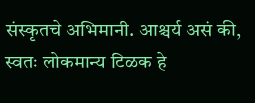संस्कृतचे अभिमानी. आश्चर्य असं की, स्वतः लोकमान्य टिळक हे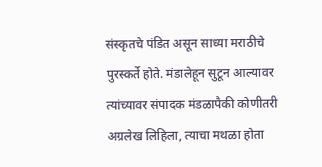संस्कृतचे पंडित असून साध्या मराठीचे पुरस्कर्ते होते. मंडालेहून सुटून आल्यावर त्यांच्यावर संपादक मंडळापैकी कोणीतरी अग्रलेख लिहिला, त्याचा मथळा होता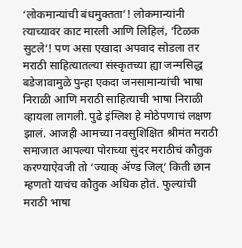‘लोकमान्यांची बंधमुक्तता’! लोकमान्यांनी त्याच्यावर काट मारली आणि लिहिलं, ‘टिळक सुटले’! पण असा एखादा अपवाद सोडला तर मराठी साहित्यातल्या संस्कृतच्या ह्या जन्मसिद्ध बडेजावामुळे पुन्हा एकदा जनसामान्यांची भाषा निराळी आणि मराठी साहित्याची भाषा निराळी व्हायला लागली. पुढे इंग्लिश हे मोठेपणाचं लक्षण झालं. आजही आमच्या नवसुशिक्षित श्रीमंत मराठी समाजात आपल्या पोराच्या सुंदर मराठीचं कौतुक करण्याऐवजी तो ‘ज्याक् ॲण्ड जिल्’ किती छान म्हणतो याचंच कौतुक अधिक होतं. फुल्यांची मराठी भाषा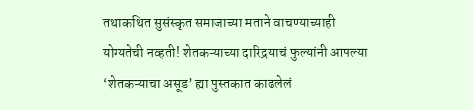तथाकथित सुसंस्कृत समाजाच्या मताने वाचण्याच्याही योग्यतेची नव्हती! शेतकऱ्याच्या दारिद्रयाचं फुल्यांनी आपल्या ‘शेतकऱ्याचा असूड’ ह्या पुस्तकात काढलेलं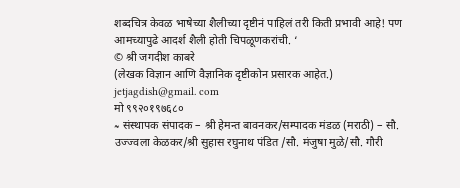शब्दचित्र केवळ भाषेच्या शैलीच्या दृष्टीनं पाहिलं तरी किती प्रभावी आहे! पण आमच्यापुढे आदर्श शैली होती चिपळूणकरांची. ‘
© श्री जगदीश काबरे
(लेखक विज्ञान आणि वैज्ञानिक दृष्टीकोन प्रसारक आहेत.)
jetjagdish@gmail. com
मो ९९२०१९७६८०
≈ संस्थापक संपादक – श्री हेमन्त बावनकर/सम्पादक मंडळ (मराठी) – सौ. उज्ज्वला केळकर/श्री सुहास रघुनाथ पंडित /सौ. मंजुषा मुळे/सौ. गौरी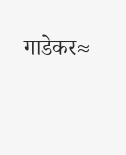गाडेकर≈